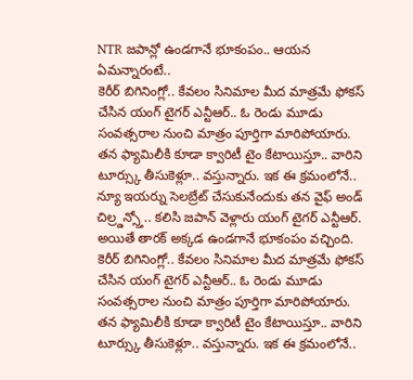NTR జపాన్లో ఉండగానే భూకంపం.. ఆయన ఏమన్నారంటే..
కెరీర్ బిగినింగ్లో.. కేవలం సినిమాల మీద మాత్రమే ఫోకస్ చేసిన యంగ్ టైగర్ ఎన్టీఆర్.. ఓ రెండు మూడు సంవత్సరాల నుంచి మాత్రం పూర్తిగా మారిపోయారు. తన ఫ్యామిలీకి కూడా క్వారిటీ టైం కేటాయిస్తూ.. వారిని టూర్స్కు తీసుకెళ్లూ.. వస్తున్నారు. ఇక ఈ క్రమంలోనే.. న్యూ ఇయర్ను సెలబ్రేట్ చేసుకునేందుకు తన వైఫ్ అండ్ చిల్ర్డన్స్తో.. కలిసి జపాన్ వెళ్లారు యంగ్ టైగర్ ఎన్టీఆర్. అయితే తారక్ అక్కడ ఉండగానే భూకంపం వచ్చింది.
కెరీర్ బిగినింగ్లో.. కేవలం సినిమాల మీద మాత్రమే ఫోకస్ చేసిన యంగ్ టైగర్ ఎన్టీఆర్.. ఓ రెండు మూడు సంవత్సరాల నుంచి మాత్రం పూర్తిగా మారిపోయారు. తన ఫ్యామిలీకి కూడా క్వారిటీ టైం కేటాయిస్తూ.. వారిని టూర్స్కు తీసుకెళ్లూ.. వస్తున్నారు. ఇక ఈ క్రమంలోనే..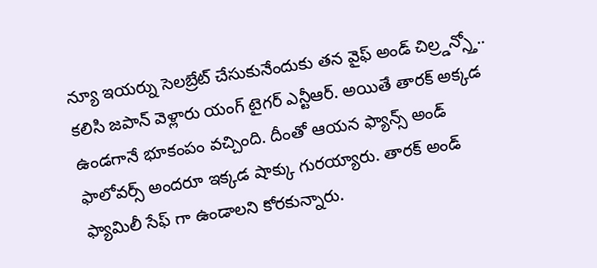న్యూ ఇయర్ను సెలబ్రేట్ చేసుకునేందుకు తన వైఫ్ అండ్ చిల్ర్డన్స్తో.. కలిసి జపాన్ వెళ్లారు యంగ్ టైగర్ ఎన్టీఆర్. అయితే తారక్ అక్కడ ఉండగానే భూకంపం వచ్చింది. దీంతో ఆయన ఫ్యాన్స్ అండ్ ఫాలోవర్స్ అందరూ ఇక్కడ షాక్కు గురయ్యారు. తారక్ అండ్ ఫ్యామిలీ సేఫ్ గా ఉండాలని కోరకున్నారు.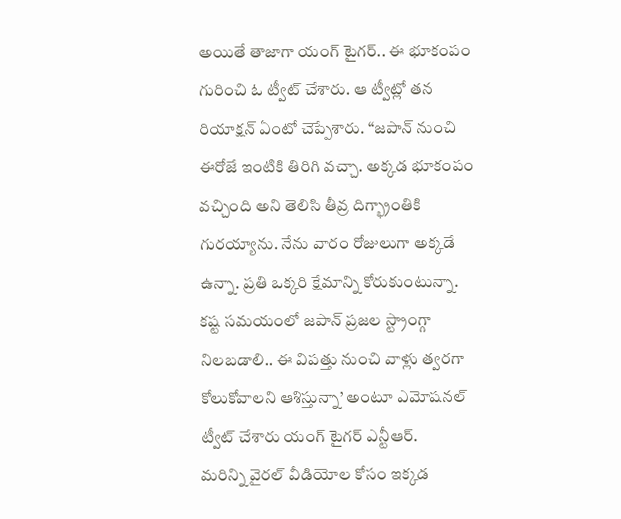అయితే తాజాగా యంగ్ టైగర్.. ఈ భూకంపం గురించి ఓ ట్వీట్ చేశారు. ఆ ట్వీట్లో తన రియాక్షన్ ఏంటో చెప్పేశారు. “జపాన్ నుంచి ఈరోజే ఇంటికి తిరిగి వచ్చా. అక్కడ భూకంపం వచ్చింది అని తెలిసి తీవ్ర దిగ్భ్రాంతికి గురయ్యాను. నేను వారం రోజులుగా అక్కడే ఉన్నా. ప్రతి ఒక్కరి క్షేమాన్ని కోరుకుంటున్నా. కష్ట సమయంలో జపాన్ ప్రజల స్ట్రాంగ్గా నిలబడాలి.. ఈ విపత్తు నుంచి వాళ్లు త్వరగా కోలుకోవాలని ఆశిస్తున్నా’ అంటూ ఎమోషనల్ ట్వీట్ చేశారు యంగ్ టైగర్ ఎన్టీఆర్.
మరిన్ని వైరల్ వీడియోల కోసం ఇక్కడ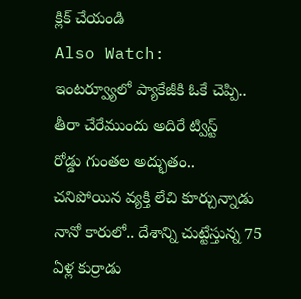క్లిక్ చేయండి
Also Watch:
ఇంటర్వ్యూలో ప్యాకేజీకి ఓకే చెప్పి.. తీరా చేరేముందు అదిరే ట్విస్ట్
రోడ్డు గుంతల అద్భుతం.. చనిపోయిన వ్యక్తి లేచి కూర్చున్నాడు
నానో కారులో.. దేశాన్ని చుట్టేస్తున్న 75 ఏళ్ల కుర్రాడు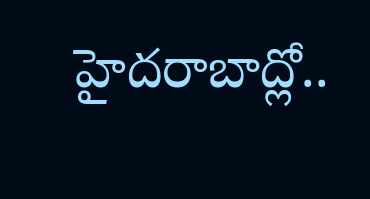హైదరాబాద్లో..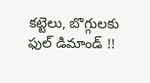కట్టెలు, బొగ్గులకు ఫుల్ డిమాండ్ !!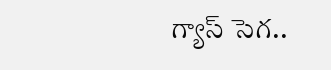గ్యాస్ సెగ..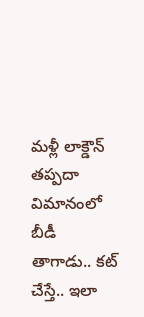మళ్లీ లాక్డౌన్ తప్పదా
విమానంలో బీడీ తాగాడు.. కట్ చేస్తే.. ఇలా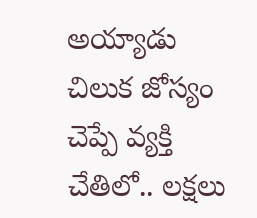అయ్యాడు
చిలుక జోస్యం చెప్పే వ్యక్తి చేతిలో.. లక్షలు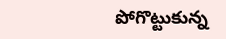పోగొట్టుకున్న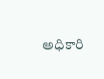అధికారి